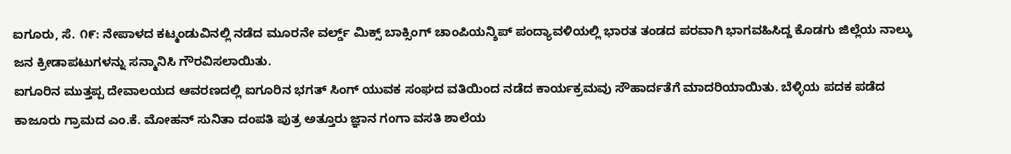ಐಗೂರು, ಸೆ. ೧೯: ನೇಪಾಳದ ಕಟ್ಮಂಡುವಿನಲ್ಲಿ ನಡೆದ ಮೂರನೇ ವರ್ಲ್ಡ್ ಮಿಕ್ಸ್ ಬಾಕ್ಸಿಂಗ್ ಚಾಂಪಿಯನ್ಶಿಪ್ ಪಂದ್ಯಾವಳಿಯಲ್ಲಿ ಭಾರತ ತಂಡದ ಪರವಾಗಿ ಭಾಗವಹಿಸಿದ್ದ ಕೊಡಗು ಜಿಲ್ಲೆಯ ನಾಲ್ಕು ಜನ ಕ್ರೀಡಾಪಟುಗಳನ್ನು ಸನ್ಮಾನಿಸಿ ಗೌರವಿಸಲಾಯಿತು.
ಐಗೂರಿನ ಮುತ್ತಪ್ಪ ದೇವಾಲಯದ ಆವರಣದಲ್ಲಿ ಐಗೂರಿನ ಭಗತ್ ಸಿಂಗ್ ಯುವಕ ಸಂಘದ ವತಿಯಿಂದ ನಡೆದ ಕಾರ್ಯಕ್ರಮವು ಸೌಹಾರ್ದತೆಗೆ ಮಾದರಿಯಾಯಿತು. ಬೆಳ್ಳಿಯ ಪದಕ ಪಡೆದ ಕಾಜೂರು ಗ್ರಾಮದ ಎಂ.ಕೆ. ಮೋಹನ್ ಸುನಿತಾ ದಂಪತಿ ಪುತ್ರ ಅತ್ತೂರು ಜ್ಞಾನ ಗಂಗಾ ವಸತಿ ಶಾಲೆಯ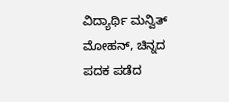ವಿದ್ಯಾರ್ಥಿ ಮನ್ವಿತ್ ಮೋಹನ್, ಚಿನ್ನದ ಪದಕ ಪಡೆದ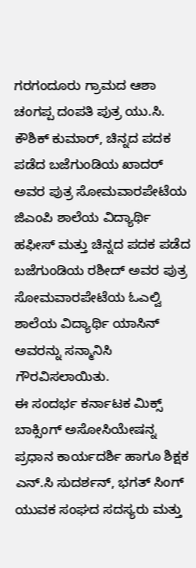ಗರಗಂದೂರು ಗ್ರಾಮದ ಆಶಾ ಚಂಗಪ್ಪ ದಂಪತಿ ಪುತ್ರ ಯು.ಸಿ. ಕೌಶಿಕ್ ಕುಮಾರ್, ಚಿನ್ನದ ಪದಕ ಪಡೆದ ಬಜೆಗುಂಡಿಯ ಖಾದರ್ ಅವರ ಪುತ್ರ ಸೋಮವಾರಪೇಟೆಯ ಜಿಎಂಪಿ ಶಾಲೆಯ ವಿದ್ಯಾರ್ಥಿ ಹಫೀಸ್ ಮತ್ತು ಚಿನ್ನದ ಪದಕ ಪಡೆದ ಬಜೆಗುಂಡಿಯ ರಶೀದ್ ಅವರ ಪುತ್ರ ಸೋಮವಾರಪೇಟೆಯ ಓಎಲ್ವಿ ಶಾಲೆಯ ವಿದ್ಯಾರ್ಥಿ ಯಾಸಿನ್ ಅವರನ್ನು ಸನ್ಮಾನಿಸಿ ಗೌರವಿಸಲಾಯಿತು.
ಈ ಸಂದರ್ಭ ಕರ್ನಾಟಕ ಮಿಕ್ಸ್ ಬಾಕ್ಸಿಂಗ್ ಅಸೋಸಿಯೇಷನ್ನ ಪ್ರಧಾನ ಕಾರ್ಯದರ್ಶಿ ಹಾಗೂ ಶಿಕ್ಷಕ ಎನ್.ಸಿ ಸುದರ್ಶನ್, ಭಗತ್ ಸಿಂಗ್ ಯುವಕ ಸಂಘದ ಸದಸ್ಯರು ಮತ್ತು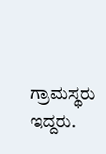ಗ್ರಾಮಸ್ಥರು ಇದ್ದರು.